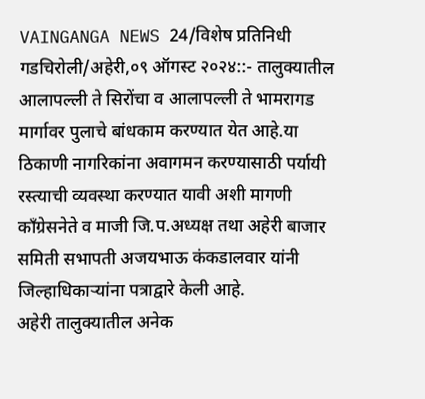VAINGANGA NEWS 24/विशेष प्रतिनिधी
गडचिरोली/अहेरी,०९ ऑगस्ट २०२४::- तालुक्यातील आलापल्ली ते सिरोंचा व आलापल्ली ते भामरागड मार्गावर पुलाचे बांधकाम करण्यात येत आहे.या ठिकाणी नागरिकांना अवागमन करण्यासाठी पर्यायी रस्त्याची व्यवस्था करण्यात यावी अशी मागणी काँग्रेसनेते व माजी जि.प.अध्यक्ष तथा अहेरी बाजार समिती सभापती अजयभाऊ कंकडालवार यांनी जिल्हाधिकाऱ्यांना पत्राद्वारे केली आहे.
अहेरी तालुक्यातील अनेक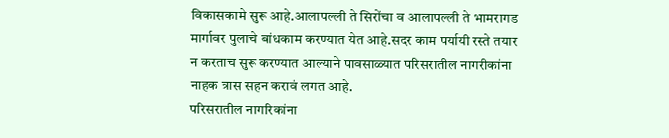विकासकामे सुरू आहे.आलापल्ली ते सिरोंचा व आलापल्ली ते भामरागड मार्गावर पुलाचे बांधकाम करण्यात येत आहे.सदर काम पर्यायी रस्ते तयार न करताच सुरू करण्यात आल्याने पावसाळ्यात परिसरातील नागरीकांना नाहक त्रास सहन करावं लगत आहे.
परिसरातील नागरिकांना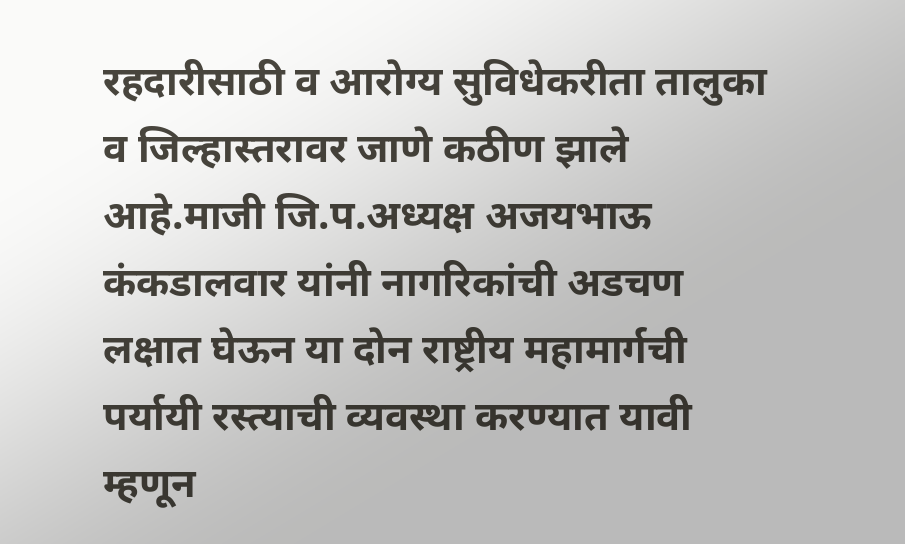रहदारीसाठी व आरोग्य सुविधेकरीता तालुका व जिल्हास्तरावर जाणे कठीण झाले आहे.माजी जि.प.अध्यक्ष अजयभाऊ कंकडालवार यांनी नागरिकांची अडचण लक्षात घेऊन या दोन राष्ट्रीय महामार्गची पर्यायी रस्त्याची व्यवस्था करण्यात यावी म्हणून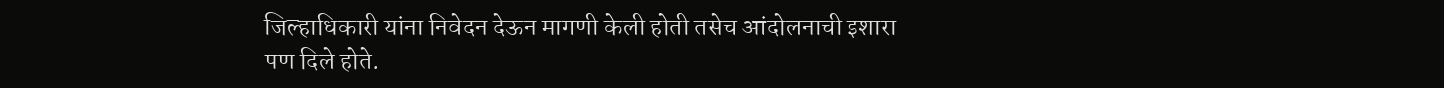जिल्हाधिकारी यांना निवेदन देऊन मागणी केली होती तसेच आंदोलनाची इशारा पण दिले होते.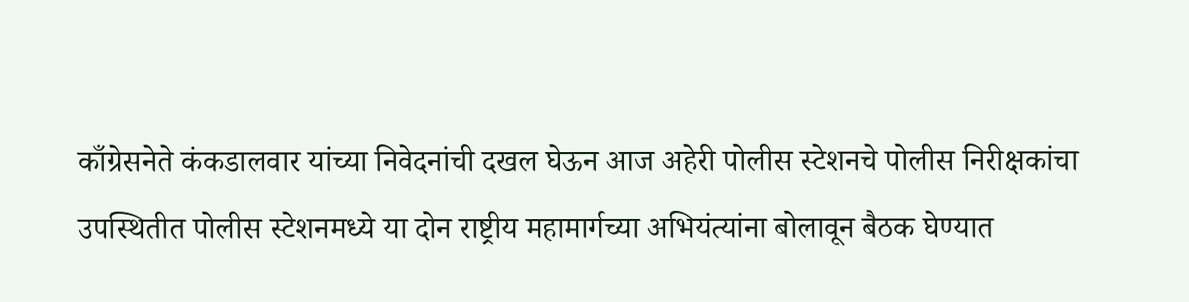काँग्रेसनेते कंकडालवार यांच्या निवेदनांची दखल घेऊन आज अहेरी पोलीस स्टेशनचे पोलीस निरीक्षकांचा उपस्थितीत पोलीस स्टेशनमध्ये या दोन राष्ट्रीय महामार्गच्या अभियंत्यांना बोलावून बैठक घेण्यात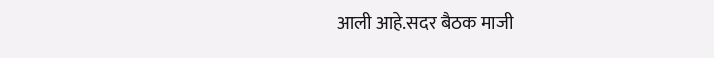आली आहे.सदर बैठक माजी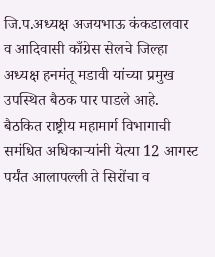जि.प.अध्यक्ष अजयभाऊ कंकडालवार व आदिवासी काँग्रेस सेलचे जिल्हा अध्यक्ष हनमंतू मडावी यांच्या प्रमुख उपस्थित बैठक पार पाडले आहे.
बैठकित राष्ट्रीय महामार्ग विभागाची समंधित अधिकाऱ्यांनी येत्या 12 आगस्ट पर्यंत आलापल्ली ते सिरोंचा व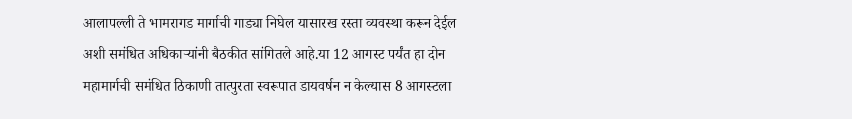आलापल्ली ते भामरागड मार्गाची गाड्या निघेल यासारख रस्ता व्यवस्था करून देईल अशी समंधित अधिकाऱ्यांनी बैठकीत सांगितले आहे.या 12 आगस्ट पर्यंत हा दोन महामार्गची समंधित ठिकाणी तात्पुरता स्वरूपात डायवर्षन न केल्यास 8 आगस्टला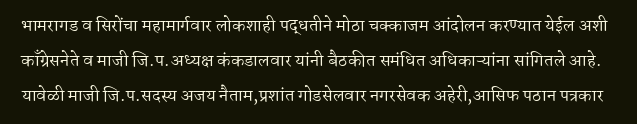भामरागड व सिरोंचा महामार्गवार लोकशाही पद्धतीने मोठा चक्काजम आंदोलन करण्यात येईल अशी काँग्रेसनेते व माजी जि.प.अध्यक्ष कंकडालवार यांनी बैठकीत समंधित अधिकाऱ्यांना सांगितले आहे.
यावेळी माजी जि.प.सदस्य अजय नैताम,प्रशांत गोडसेलवार नगरसेवक अहेरी,आसिफ पठान पत्रकार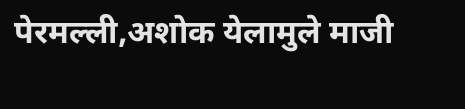पेरमल्ली,अशोक येलामुले माजी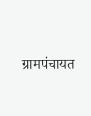ग्रामपंचायत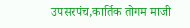उपसरपंच,कार्तिक तोगम माजी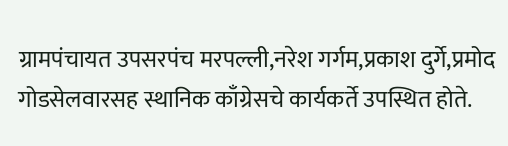ग्रामपंचायत उपसरपंच मरपल्ली,नरेश गर्गम,प्रकाश दुर्गे,प्रमोद गोडसेलवारसह स्थानिक काँग्रेसचे कार्यकर्ते उपस्थित होते.